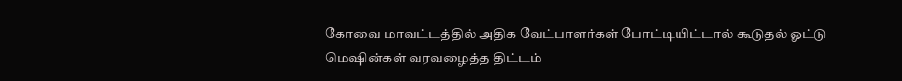கோவை மாவட்டத்தில் அதிக வேட்பாளர்கள் போட்டியிட்டால் கூடுதல் ஓட்டு மெஷின்கள் வரவழைத்த திட்டம்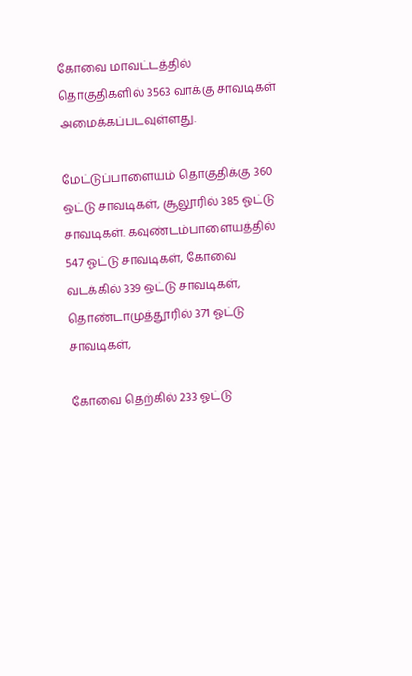கோவை மாவட்டத்தில் தொகுதிகளில் 3563 வாக்கு சாவடிகள் அமைக்கப்படவுள்ளது.

மேட்டுப்பாளையம் தொகுதிக்கு 360 ஒட்டு சாவடிகள், சூலூரில் 385 ஓட்டு சாவடிகள். கவுண்டம்பாளையத்தில் 547 ஓட்டு சாவடிகள், கோவை வடக்கில் 339 ஒட்டு சாவடிகள், தொண்டாமுத்தூரில் 371 ஓட்டு சாவடிகள்,

கோவை தெற்கில் 233 ஓட்டு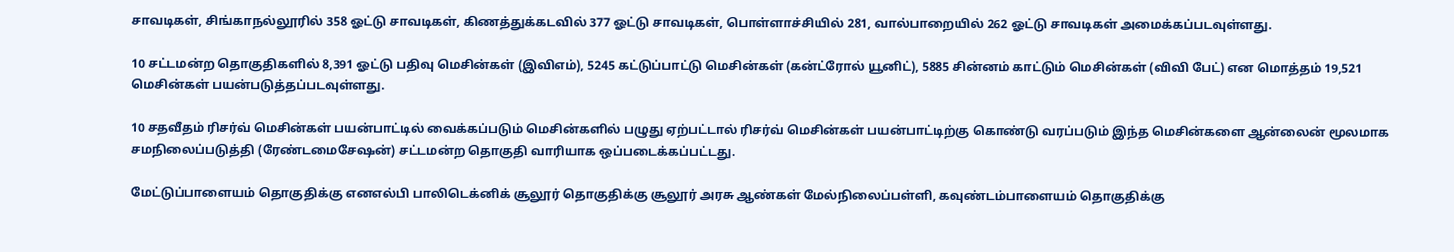சாவடிகள், சிங்காநல்லூரில் 358 ஓட்டு சாவடிகள், கிணத்துக்கடவில் 377 ஓட்டு சாவடிகள், பொள்ளாச்சியில் 281, வால்பாறையில் 262 ஓட்டு சாவடிகள் அமைக்கப்படவுள்ளது.

10 சட்டமன்ற தொகுதிகளில் 8,391 ஓட்டு பதிவு மெசின்கள் (இவிஎம்), 5245 கட்டுப்பாட்டு மெசின்கள் (கன்ட்ரோல் யூனிட்), 5885 சின்னம் காட்டும் மெசின்கள் (விவி பேட்) என மொத்தம் 19,521 மெசின்கள் பயன்படுத்தப்படவுள்ளது.

10 சதவீதம் ரிசர்வ் மெசின்கள் பயன்பாட்டில் வைக்கப்படும் மெசின்களில் பழுது ஏற்பட்டால் ரிசர்வ் மெசின்கள் பயன்பாட்டிற்கு கொண்டு வரப்படும் இந்த மெசின்களை ஆன்லைன் மூலமாக சமநிலைப்படுத்தி (ரேண்டமைசேஷன்) சட்டமன்ற தொகுதி வாரியாக ஒப்படைக்கப்பட்டது.

மேட்டுப்பாளையம் தொகுதிக்கு எனஎல்பி பாலிடெக்னிக் சூலூர் தொகுதிக்கு சூலூர் அரசு ஆண்கள் மேல்நிலைப்பள்ளி, கவுண்டம்பாளையம் தொகுதிக்கு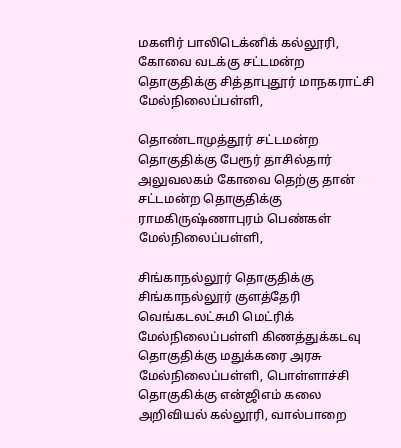மகளிர் பாலிடெக்னிக் கல்லூரி, கோவை வடக்கு சட்டமன்ற தொகுதிக்கு சித்தாபுதூர் மாநகராட்சி மேல்நிலைப்பள்ளி,

தொண்டாமுத்தூர் சட்டமன்ற தொகுதிக்கு பேரூர் தாசில்தார் அலுவலகம் கோவை தெற்கு தான் சட்டமன்ற தொகுதிக்கு ராமகிருஷ்ணாபுரம் பெண்கள் மேல்நிலைப்பள்ளி,

சிங்காநல்லூர் தொகுதிக்கு சிங்காநல்லூர் குளத்தேரி வெங்கடலட்சுமி மெட்ரிக் மேல்நிலைப்பள்ளி கிணத்துக்கடவு தொகுதிக்கு மதுக்கரை அரசு மேல்நிலைப்பள்ளி, பொள்ளாச்சி தொகுகிக்கு என்ஜிஎம் கலை அறிவியல் கல்லூரி, வால்பாறை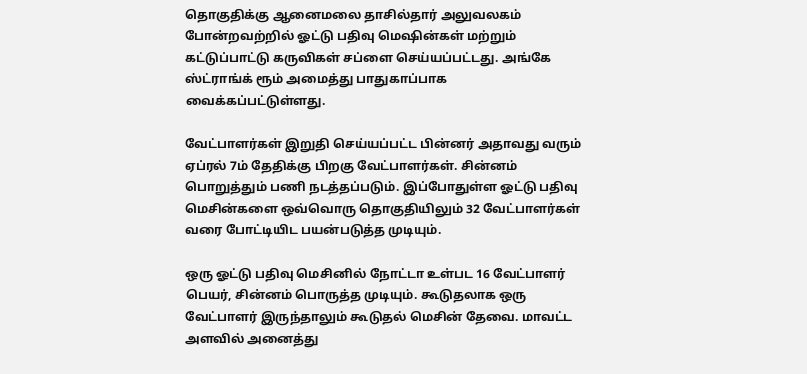தொகுதிக்கு ஆனைமலை தாசில்தார் அலுவலகம் போன்றவற்றில் ஓட்டு பதிவு மெஷின்கள் மற்றும் கட்டுப்பாட்டு கருவிகள் சப்ளை செய்யப்பட்டது. அங்கே ஸ்ட்ராங்க் ரூம் அமைத்து பாதுகாப்பாக வைக்கப்பட்டுள்ளது.

வேட்பாளர்கள் இறுதி செய்யப்பட்ட பின்னர் அதாவது வரும் ஏப்ரல் 7ம் தேதிக்கு பிறகு வேட்பாளர்கள். சின்னம் பொறுத்தும் பணி நடத்தப்படும். இப்போதுள்ள ஓட்டு பதிவு மெசின்களை ஒவ்வொரு தொகுதியிலும் 32 வேட்பாளர்கள் வரை போட்டியிட பயன்படுத்த முடியும்.

ஒரு ஓட்டு பதிவு மெசினில் நோட்டா உள்பட 16 வேட்பாளர் பெயர், சின்னம் பொருத்த முடியும். கூடுதலாக ஒரு வேட்பாளர் இருந்தாலும் கூடுதல் மெசின் தேவை. மாவட்ட அளவில் அனைத்து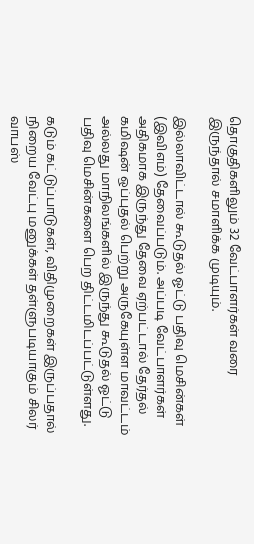தொகுதிகளிலும் 32 வேட்பாளர்கள் வரை இருந்தால் சமாளிக்க முடியும்.

இல்லாவிட்டால் கூடுதல் ஓட்டு பதிவு மெசின்கள் (இவிஎம்) தேவைப்படும். அப்படி வேட்பாளர்கள் அதிகமாக இருந்து தேவை ஏற்பட்டால் தேர்தல் கமிஷன் ஒப்புதல் பெற்று அருகேயுள்ள மாவட்டம் அல்லது மாநிலங்களில் இருந்து கூடுதல் ஓட்டு பதிவு மெசின்களை பெற திட்டமிடப்பட்டுள்ளது.

கடும் கட்டுப்பாடுகள், விதிமுறைகள் இருப்பதால் நிறைய வேட்பு மனுக்கள் தள்ளுபடியாகும் சிலர் வாபஸ்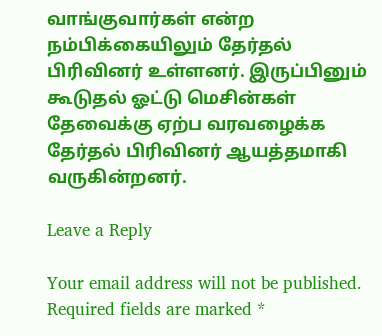வாங்குவார்கள் என்ற நம்பிக்கையிலும் தேர்தல் பிரிவினர் உள்ளனர். இருப்பினும் கூடுதல் ஓட்டு மெசின்கள் தேவைக்கு ஏற்ப வரவழைக்க தேர்தல் பிரிவினர் ஆயத்தமாகி வருகின்றனர்.

Leave a Reply

Your email address will not be published. Required fields are marked *